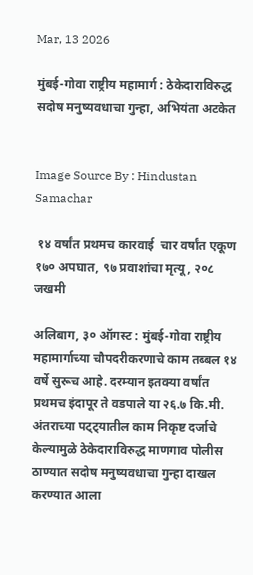Mar, 13 2026

मुंबई-गोवा राष्ट्रीय महामार्ग : ठेकेदाराविरुद्ध सदोष मनुष्यवधाचा गुन्हा, अभियंता अटकेत


Image Source By : Hindustan Samachar

 १४ वर्षांत प्रथमच कारवाई  चार वर्षांत एकूण १७० अपघात, ९७ प्रवाशांचा मृत्यू, २०८ जखमी

अलिबाग, ३० ऑगस्ट : मुंबई-गोवा राष्ट्रीय महामार्गाच्या चौपदरीकरणाचे काम तब्बल १४ वर्षे सुरूच आहे. दरम्यान इतक्या वर्षांत प्रथमच इंदापूर ते वडपाले या २६.७ कि.मी. अंतराच्या पट्ट्यातील काम निकृष्ट दर्जाचे केल्यामुळे ठेकेदाराविरुद्ध माणगाव पोलीस ठाण्यात सदोष मनुष्यवधाचा गुन्हा दाखल करण्यात आला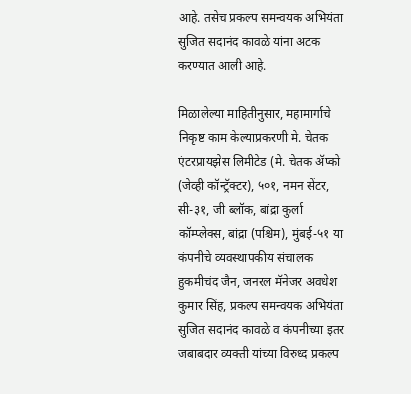आहे. तसेच प्रकल्प समन्वयक अभियंता सुजित सदानंद कावळे यांना अटक करण्यात आली आहे.

मिळालेल्या माहितीनुसार, महामार्गाचे निकृष्ट काम केल्याप्रकरणी मे. चेतक एंटरप्रायझेस लिमीटेड (मे. चेतक ॲप्को (जेव्ही कॉन्ट्रॅक्टर), ५०१, नमन सेंटर, सी-३१, जी ब्लॉक, बांद्रा कुर्ला कॉम्प्लेक्स, बांद्रा (पश्चिम), मुंबई-५१ या कंपनीचे व्यवस्थापकीय संचालक हुकमीचंद जैन, जनरल मॅनेजर अवधेश कुमार सिंह, प्रकल्प समन्वयक अभियंता सुजित सदानंद कावळे व कंपनीच्या इतर जबाबदार व्यक्ती यांच्या विरुध्द प्रकल्प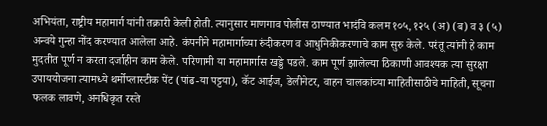अभियंता, राष्ट्रीय महामार्ग यांनी तक्रारी केली होती. त्यानुसार माणगाव पोलीस ठाण्यात भादंवि कलम १०५, १२५ (अ) (ब) व ३ (५) अन्वये गुन्हा नोंद करण्यात आलेला आहे. कंपनीने महामार्गाच्या रुंदीकरण व आधुनिकीकरणाचे काम सुरु केले. परंतू त्यांनी हे काम मुदतीत पूर्ण न करता दर्जाहीन काम केले. परिणामी या महामार्गास खड्डे पडले. काम पूर्ण झालेल्या ठिकाणी आवश्यक त्या सुरक्षा उपाययोजना त्यामध्ये थर्मोप्लास्टीक पेंट (पांढ-या पट्टया), कॅट आईज, डेलीनेटर, वाहन चालकांच्या माहितीसाठीचे माहिती, सूचना फलक लावणे, अनधिकृत रस्ते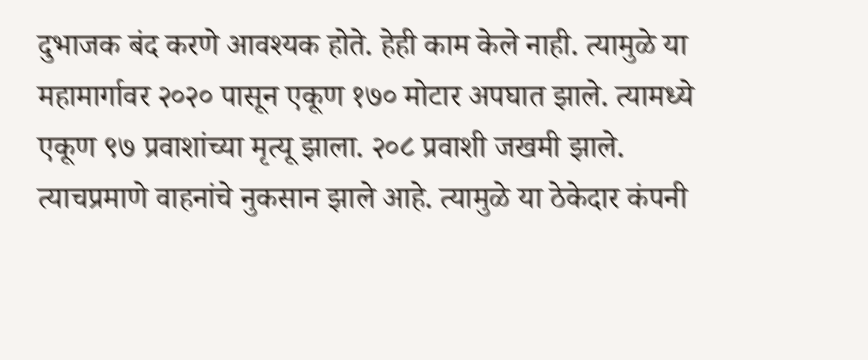दुभाजक बंद करणे आवश्यक होते. हेही काम केले नाही. त्यामुळे या महामार्गावर २०२० पासून एकूण १७० मोटार अपघात झाले. त्यामध्ये एकूण ९७ प्रवाशांच्या मृत्यू झाला. २०८ प्रवाशी जखमी झाले. त्याचप्रमाणे वाहनांचे नुकसान झाले आहे. त्यामुळे या ठेकेदार कंपनी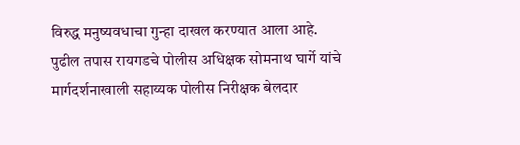विरुद्ध मनुष्यवधाचा गुन्हा दाखल करण्यात आला आहे. पुढील तपास रायगडचे पोलीस अधिक्षक सोमनाथ घार्गे यांचे मार्गदर्शनाखाली सहाय्यक पोलीस निरीक्षक बेलदार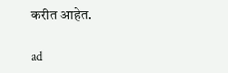करीत आहेत.

ad